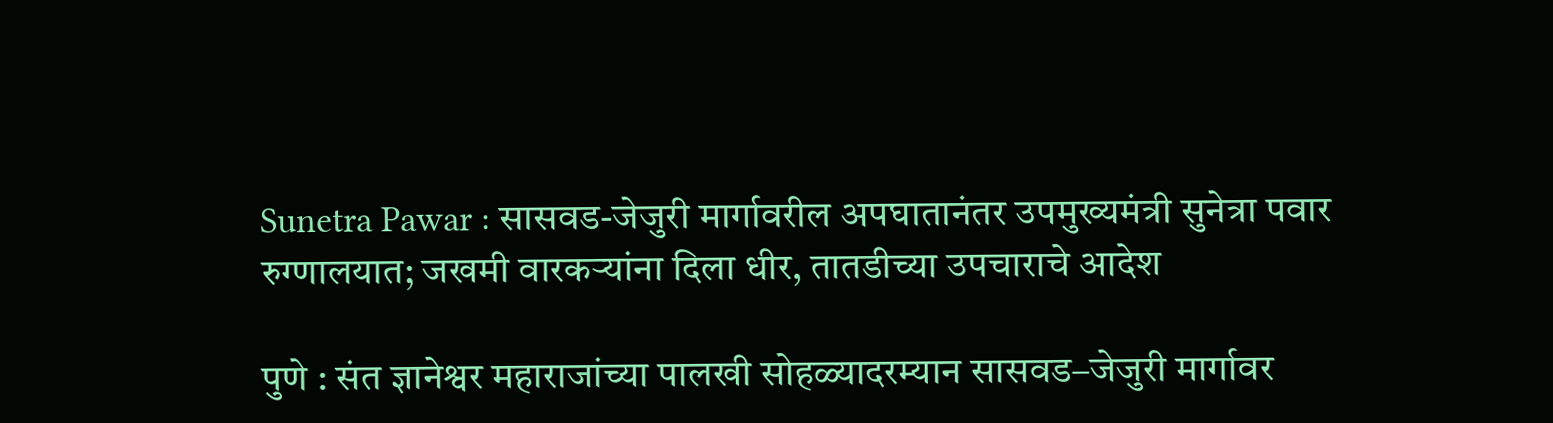Sunetra Pawar : सासवड-जेजुरी मार्गावरील अपघातानंतर उपमुख्यमंत्री सुनेत्रा पवार रुग्णालयात; जखमी वारकऱ्यांना दिला धीर, तातडीच्या उपचाराचे आदेश

पुणे : संत ज्ञानेश्वर महाराजांच्या पालखी सोहळ्यादरम्यान सासवड–जेजुरी मार्गावर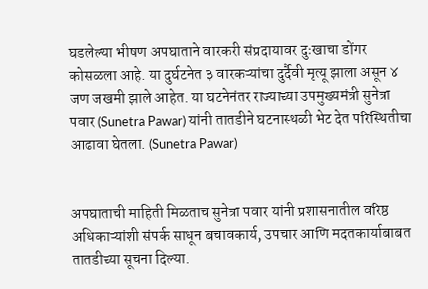घडलेल्या भीषण अपघाताने वारकरी संप्रदायावर दुःखाचा डोंगर कोसळला आहे. या दुर्घटनेत ३ वारकऱ्यांचा दुर्दैवी मृत्यू झाला असून ४ जण जखमी झाले आहेत. या घटनेनंतर राज्याच्या उपमुख्यमंत्री सुनेत्रा पवार (Sunetra Pawar) यांनी तातडीने घटनास्थळी भेट देत परिस्थितीचा आढावा घेतला. (Sunetra Pawar)


अपघाताची माहिती मिळताच सुनेत्रा पवार यांनी प्रशासनातील वरिष्ठ अधिकाऱ्यांशी संपर्क साधून बचावकार्य, उपचार आणि मदतकार्याबाबत तातडीच्या सूचना दिल्या.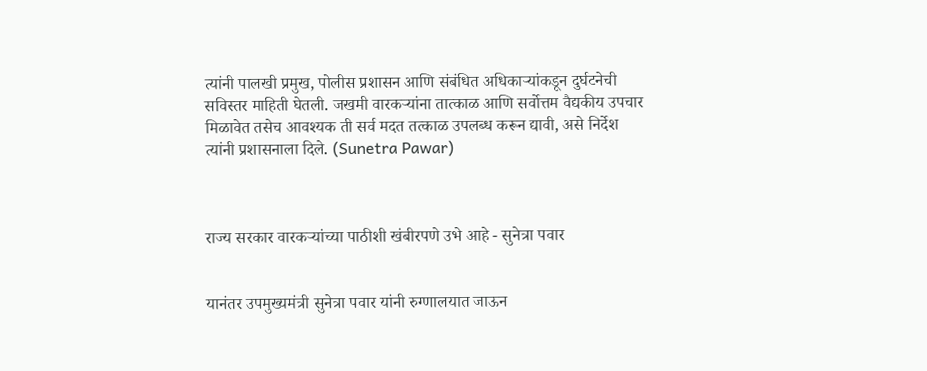त्यांनी पालखी प्रमुख, पोलीस प्रशासन आणि संबंधित अधिकाऱ्यांकडून दुर्घटनेची सविस्तर माहिती घेतली. जखमी वारकऱ्यांना तात्काळ आणि सर्वोत्तम वैद्यकीय उपचार मिळावेत तसेच आवश्यक ती सर्व मदत तत्काळ उपलब्ध करून द्यावी, असे निर्देश त्यांनी प्रशासनाला दिले. (Sunetra Pawar)



राज्य सरकार वारकऱ्यांच्या पाठीशी खंबीरपणे उभे आहे - सुनेत्रा पवार


यानंतर उपमुख्यमंत्री सुनेत्रा पवार यांनी रुग्णालयात जाऊन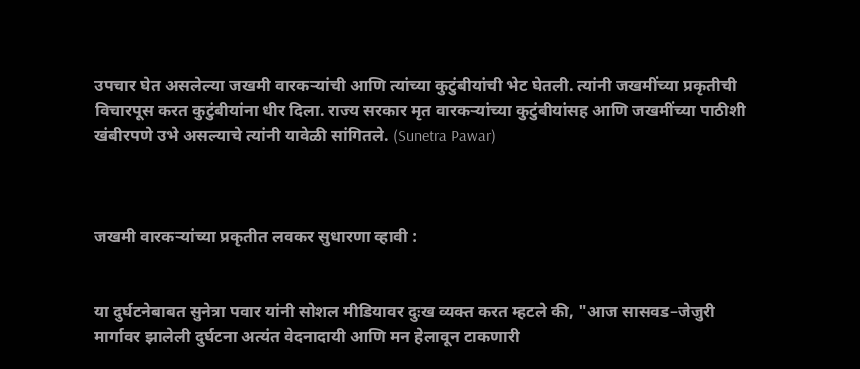उपचार घेत असलेल्या जखमी वारकऱ्यांची आणि त्यांच्या कुटुंबीयांची भेट घेतली. त्यांनी जखमींच्या प्रकृतीची विचारपूस करत कुटुंबीयांना धीर दिला. राज्य सरकार मृत वारकऱ्यांच्या कुटुंबीयांसह आणि जखमींच्या पाठीशी खंबीरपणे उभे असल्याचे त्यांनी यावेळी सांगितले. (Sunetra Pawar)



जखमी वारकऱ्यांच्या प्रकृतीत लवकर सुधारणा व्हावी :


या दुर्घटनेबाबत सुनेत्रा पवार यांनी सोशल मीडियावर दुःख व्यक्त करत म्हटले की, "आज सासवड–जेजुरी मार्गावर झालेली दुर्घटना अत्यंत वेदनादायी आणि मन हेलावून टाकणारी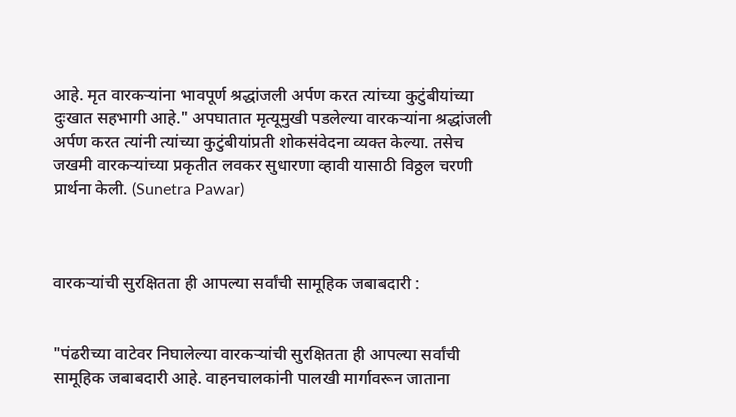आहे. मृत वारकऱ्यांना भावपूर्ण श्रद्धांजली अर्पण करत त्यांच्या कुटुंबीयांच्या दुःखात सहभागी आहे." अपघातात मृत्यूमुखी पडलेल्या वारकऱ्यांना श्रद्धांजली अर्पण करत त्यांनी त्यांच्या कुटुंबीयांप्रती शोकसंवेदना व्यक्त केल्या. तसेच जखमी वारकऱ्यांच्या प्रकृतीत लवकर सुधारणा व्हावी यासाठी विठ्ठल चरणी प्रार्थना केली. (Sunetra Pawar)



वारकऱ्यांची सुरक्षितता ही आपल्या सर्वांची सामूहिक जबाबदारी :


"पंढरीच्या वाटेवर निघालेल्या वारकऱ्यांची सुरक्षितता ही आपल्या सर्वांची सामूहिक जबाबदारी आहे. वाहनचालकांनी पालखी मार्गावरून जाताना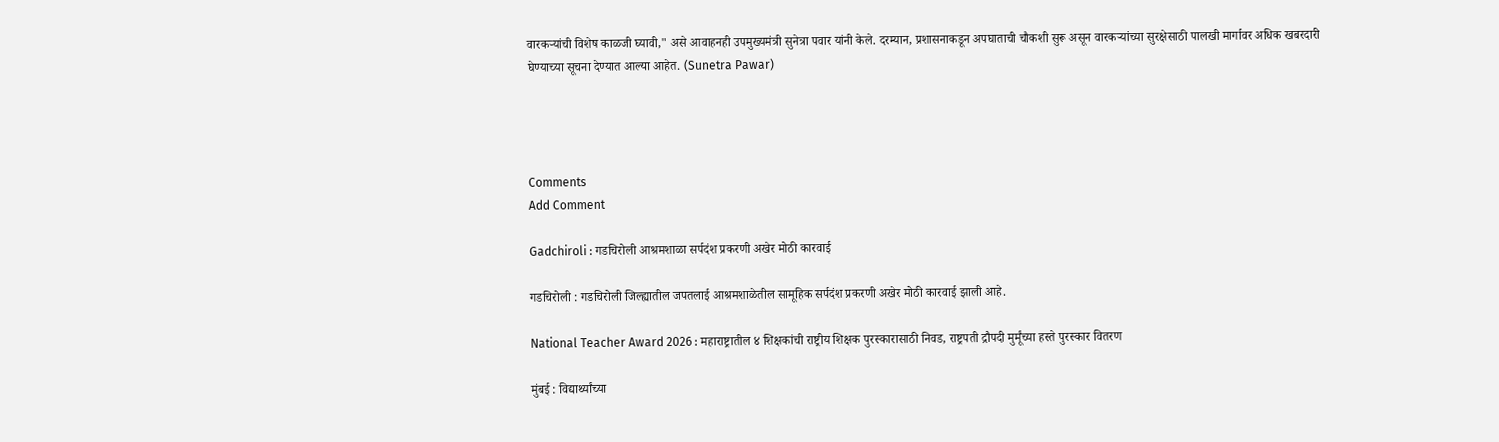वारकऱ्यांची विशेष काळजी घ्यावी," असे आवाहनही उपमुख्यमंत्री सुनेत्रा पवार यांनी केले. दरम्यान, प्रशासनाकडून अपघाताची चौकशी सुरू असून वारकऱ्यांच्या सुरक्षेसाठी पालखी मार्गावर अधिक खबरदारी घेण्याच्या सूचना देण्यात आल्या आहेत. (Sunetra Pawar)




Comments
Add Comment

Gadchiroli : गडचिरोली आश्रमशाळा सर्पदंश प्रकरणी अखेर मोठी कारवाई

गडचिरोली : गडचिरोली जिल्ह्यातील जपतलाई आश्रमशाळेतील सामूहिक सर्पदंश प्रकरणी अखेर मोठी कारवाई झाली आहे.

National Teacher Award 2026 : महाराष्ट्रातील ४ शिक्षकांची राष्ट्रीय शिक्षक पुरस्कारासाठी निवड, राष्ट्रपती द्रौपदी मुर्मूंच्या हस्ते पुरस्कार वितरण

मुंबई : विद्यार्थ्यांच्या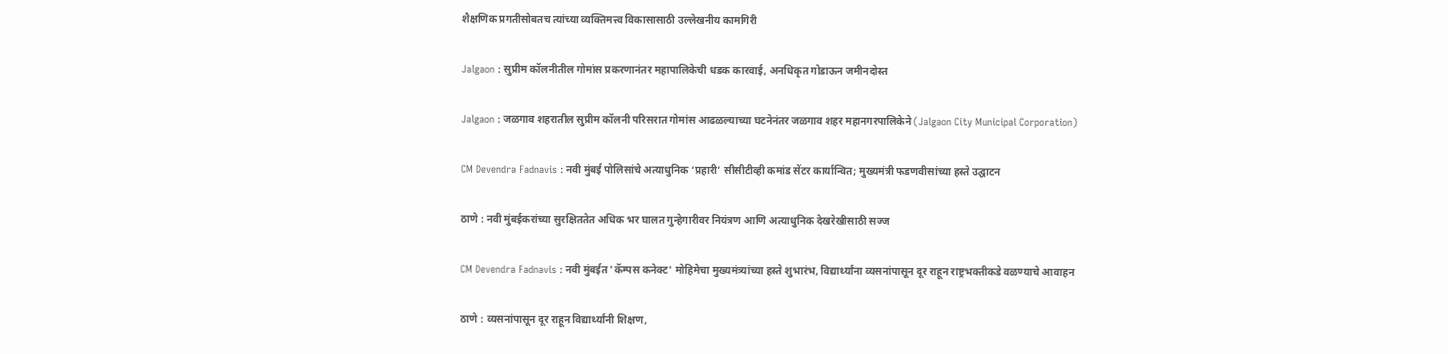शैक्षणिक प्रगतीसोबतच त्यांच्या व्यक्तिमत्त्व विकासासाठी उल्लेखनीय कामगिरी

Jalgaon : सुप्रीम कॉलनीतील गोमांस प्रकरणानंतर महापालिकेची धडक कारवाई, अनधिकृत गोडाऊन जमीनदोस्त

Jalgaon : जळगाव शहरातील सुप्रीम कॉलनी परिसरात गोमांस आढळल्याच्या घटनेनंतर जळगाव शहर महानगरपालिकेने (Jalgaon City Municipal Corporation)

CM Devendra Fadnavis : नवी मुंबई पोलिसांचे अत्याधुनिक ‘प्रहारी’ सीसीटीव्ही कमांड सेंटर कार्यान्वित; मुख्यमंत्री फडणवीसांच्या हस्ते उद्घाटन

ठाणे : नवी मुंबईकरांच्या सुरक्षिततेत अधिक भर घालत गुन्हेगारीवर नियंत्रण आणि अत्याधुनिक देखरेखीसाठी सज्ज

CM Devendra Fadnavis : नवी मुंबईत 'कॅम्पस कनेक्ट' मोहिमेचा मुख्यमंत्र्यांच्या हस्ते शुभारंभ, विद्यार्थ्यांना व्यसनांपासून दूर राहून राष्ट्रभक्तीकडे वळण्याचे आवाहन

ठाणे : व्यसनांपासून दूर राहून विद्यार्थ्यांनी शिक्षण,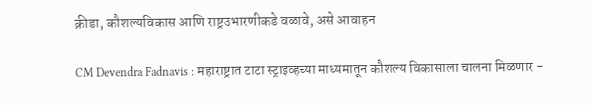क्रीडा, कौशल्यविकास आणि राष्ट्रउभारणीकडे वळावे, असे आवाहन

CM Devendra Fadnavis : महाराष्ट्रात टाटा स्ट्राइव्हच्या माध्यमातून कौशल्य विकासाला चालना मिळणार -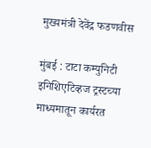मुख्यमंत्री देवेंद्र फडणवीस

मुंबई : टाटा कम्युनिटी इनिशिएटिव्हज ट्रस्टच्या माध्यमातून कार्यरत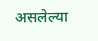असलेल्या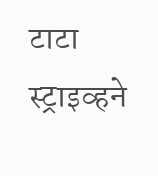टाटा स्ट्राइव्हने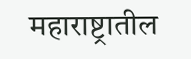महाराष्ट्रातील